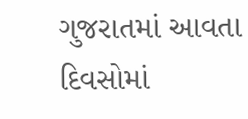ગુજરાતમાં આવતા દિવસોમાં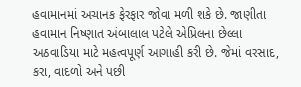હવામાનમાં અચાનક ફેરફાર જોવા મળી શકે છે. જાણીતા હવામાન નિષ્ણાત અંબાલાલ પટેલે એપ્રિલના છેલ્લા અઠવાડિયા માટે મહત્વપૂર્ણ આગાહી કરી છે. જેમાં વરસાદ, કરા, વાદળો અને પછી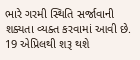ભારે ગરમી સ્થિતિ સર્જાવાની શક્યતા વ્યક્ત કરવામાં આવી છે.
19 એપ્રિલથી શરૂ થશે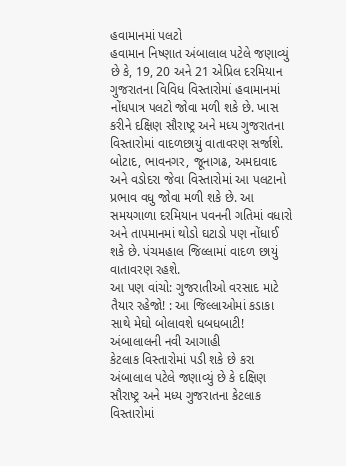હવામાનમાં પલટો
હવામાન નિષ્ણાત અંબાલાલ પટેલે જણાવ્યું છે કે, 19, 20 અને 21 એપ્રિલ દરમિયાન ગુજરાતના વિવિધ વિસ્તારોમાં હવામાનમાં નોંધપાત્ર પલટો જોવા મળી શકે છે. ખાસ કરીને દક્ષિણ સૌરાષ્ટ્ર અને મધ્ય ગુજરાતના વિસ્તારોમાં વાદળછાયું વાતાવરણ સર્જાશે. બોટાદ, ભાવનગર, જૂનાગઢ, અમદાવાદ અને વડોદરા જેવા વિસ્તારોમાં આ પલટાનો પ્રભાવ વધુ જોવા મળી શકે છે. આ સમયગાળા દરમિયાન પવનની ગતિમાં વધારો અને તાપમાનમાં થોડો ઘટાડો પણ નોંધાઈ શકે છે. પંચમહાલ જિલ્લામાં વાદળ છાયું વાતાવરણ રહશે.
આ પણ વાંચો: ગુજરાતીઓ વરસાદ માટે તૈયાર રહેજો! : આ જિલ્લાઓમાં કડાકા સાથે મેઘો બોલાવશે ધબધબાટી! અંબાલાલની નવી આગાહી
કેટલાક વિસ્તારોમાં પડી શકે છે કરા
અંબાલાલ પટેલે જણાવ્યું છે કે દક્ષિણ સૌરાષ્ટ્ર અને મધ્ય ગુજરાતના કેટલાક વિસ્તારોમાં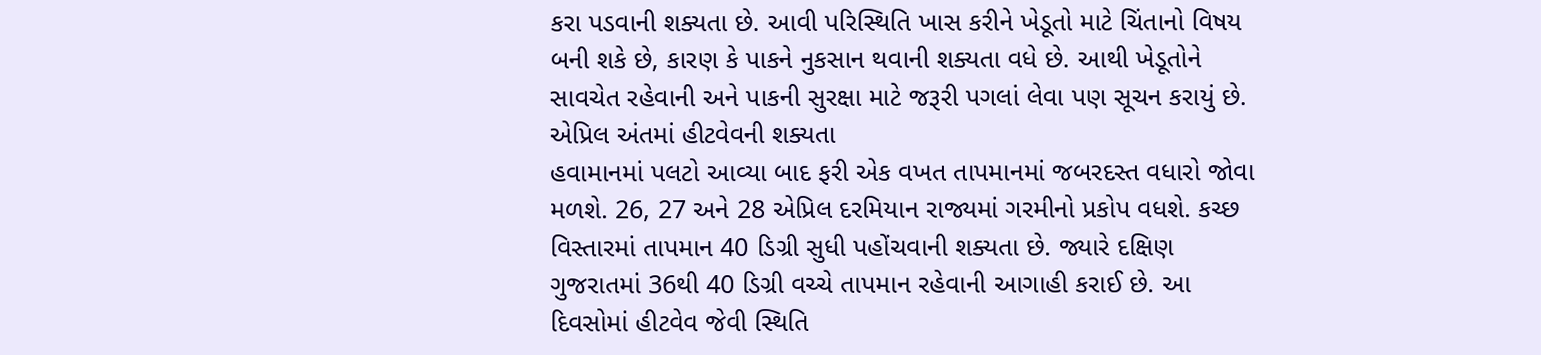કરા પડવાની શક્યતા છે. આવી પરિસ્થિતિ ખાસ કરીને ખેડૂતો માટે ચિંતાનો વિષય બની શકે છે, કારણ કે પાકને નુકસાન થવાની શક્યતા વધે છે. આથી ખેડૂતોને સાવચેત રહેવાની અને પાકની સુરક્ષા માટે જરૂરી પગલાં લેવા પણ સૂચન કરાયું છે.
એપ્રિલ અંતમાં હીટવેવની શક્યતા
હવામાનમાં પલટો આવ્યા બાદ ફરી એક વખત તાપમાનમાં જબરદસ્ત વધારો જોવા મળશે. 26, 27 અને 28 એપ્રિલ દરમિયાન રાજ્યમાં ગરમીનો પ્રકોપ વધશે. કચ્છ વિસ્તારમાં તાપમાન 40 ડિગ્રી સુધી પહોંચવાની શક્યતા છે. જ્યારે દક્ષિણ ગુજરાતમાં 36થી 40 ડિગ્રી વચ્ચે તાપમાન રહેવાની આગાહી કરાઈ છે. આ દિવસોમાં હીટવેવ જેવી સ્થિતિ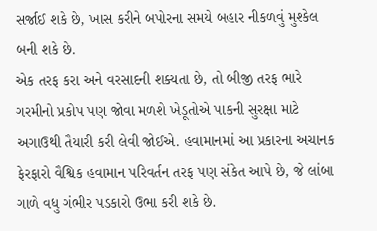સર્જાઈ શકે છે, ખાસ કરીને બપોરના સમયે બહાર નીકળવું મુશ્કેલ બની શકે છે.
એક તરફ કરા અને વરસાદની શક્યતા છે, તો બીજી તરફ ભારે ગરમીનો પ્રકોપ પણ જોવા મળશે ખેડૂતોએ પાકની સુરક્ષા માટે અગાઉથી તૈયારી કરી લેવી જોઈએ. હવામાનમાં આ પ્રકારના અચાનક ફેરફારો વૈશ્વિક હવામાન પરિવર્તન તરફ પણ સંકેત આપે છે, જે લાંબા ગાળે વધુ ગંભીર પડકારો ઉભા કરી શકે છે.